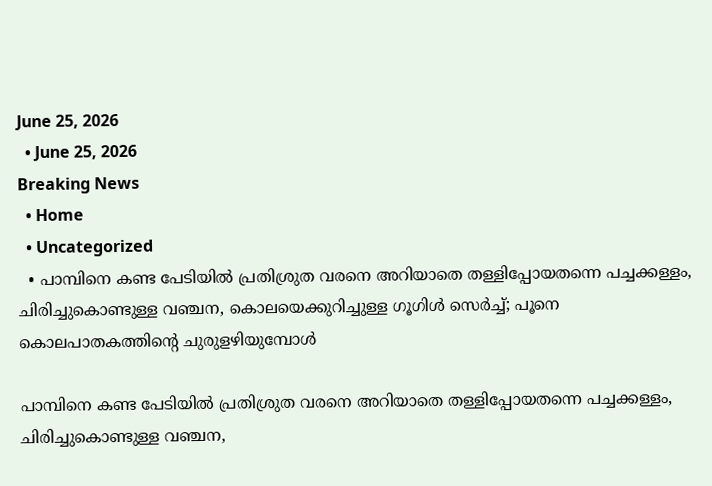June 25, 2026
  • June 25, 2026
Breaking News
  • Home
  • Uncategorized
  • പാമ്പിനെ കണ്ട പേടിയില്‍ പ്രതിശ്രുത വരനെ അറിയാതെ തള്ളിപ്പോയതന്നെ പച്ചക്കള്ളം, ചിരിച്ചുകൊണ്ടുള്ള വഞ്ചന, കൊലയെക്കുറിച്ചുള്ള ഗൂഗിള്‍ സെര്‍ച്ച്; പൂനെ കൊലപാതകത്തിന്റെ ചുരുളഴിയുമ്പോള്‍

പാമ്പിനെ കണ്ട പേടിയില്‍ പ്രതിശ്രുത വരനെ അറിയാതെ തള്ളിപ്പോയതന്നെ പച്ചക്കള്ളം, ചിരിച്ചുകൊണ്ടുള്ള വഞ്ചന,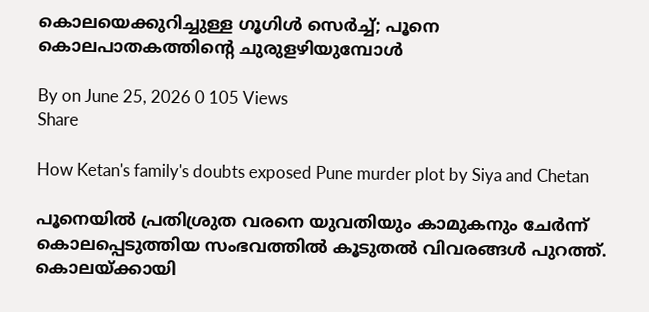കൊലയെക്കുറിച്ചുള്ള ഗൂഗിള്‍ സെര്‍ച്ച്; പൂനെ കൊലപാതകത്തിന്റെ ചുരുളഴിയുമ്പോള്‍

By on June 25, 2026 0 105 Views
Share

How Ketan's family's doubts exposed Pune murder plot by Siya and Chetan

പൂനെയില്‍ പ്രതിശ്രുത വരനെ യുവതിയും കാമുകനും ചേര്‍ന്ന് കൊലപ്പെടുത്തിയ സംഭവത്തില്‍ കൂടുതല്‍ വിവരങ്ങള്‍ പുറത്ത്. കൊലയ്ക്കായി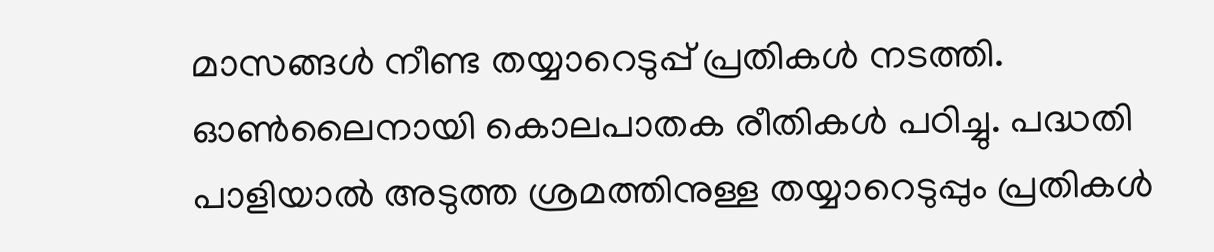മാസങ്ങള്‍ നീണ്ട തയ്യാറെടുപ്പ് പ്രതികള്‍ നടത്തി. ഓണ്‍ലൈനായി കൊലപാതക രീതികള്‍ പഠിച്ചു. പദ്ധതി പാളിയാല്‍ അടുത്ത ശ്രമത്തിനുള്ള തയ്യാറെടുപ്പും പ്രതികള്‍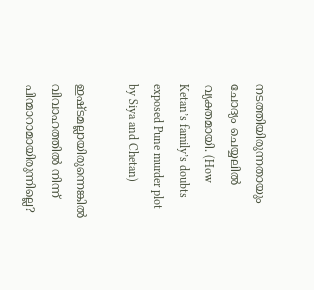നടത്തിയിരുന്നതായും ചോദ്യം ചെയ്യലില്‍ വ്യക്തമായി. (How Ketan’s family’s doubts exposed Pune murder plot by Siya and Chetan)

ഇഷ്ടമല്ലായിരുന്നെങ്കില്‍ വിവാഹത്തില്‍ നിന്ന് പിന്മാറാമായിരുന്നില്ലെ?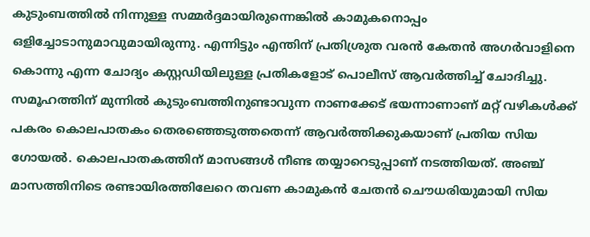കുടുംബത്തില്‍ നിന്നുള്ള സമ്മര്‍ദ്ദമായിരുന്നെങ്കില്‍ കാമുകനൊപ്പം ഒളിച്ചോടാനുമാവുമായിരുന്നു. എന്നിട്ടും എന്തിന് പ്രതിശ്രുത വരന്‍ കേതന്‍ അഗര്‍വാളിനെ കൊന്നു എന്ന ചോദ്യം കസ്റ്റഡിയിലുള്ള പ്രതികളോട് പൊലീസ് ആവര്‍ത്തിച്ച് ചോദിച്ചു. സമൂഹത്തിന് മുന്നില്‍ കുടുംബത്തിനുണ്ടാവുന്ന നാണക്കേട് ഭയന്നാണാണ് മറ്റ് വഴികള്‍ക്ക് പകരം കൊലപാതകം തെരഞ്ഞെടുത്തതെന്ന് ആവര്‍ത്തിക്കുകയാണ് പ്രതിയ സിയ ഗോയല്‍. കൊലപാതകത്തിന് മാസങ്ങള്‍ നീണ്ട തയ്യാറെടുപ്പാണ് നടത്തിയത്. അഞ്ച് മാസത്തിനിടെ രണ്ടായിരത്തിലേറെ തവണ കാമുകന്‍ ചേതന്‍ ചൌധരിയുമായി സിയ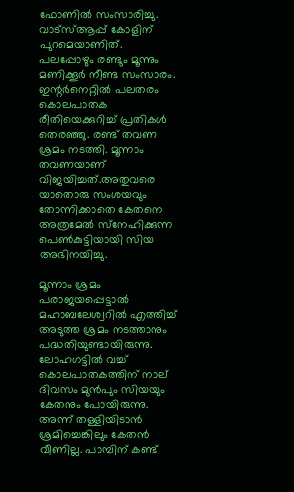ഫോണില്‍ സംസാരിച്ചു. വാട്‌സ്ആപ്പ് കോളിന് പുറമെയാണിത്. പലപ്പോഴും രണ്ടും മൂന്നും മണിക്കൂര്‍ നീണ്ട സംസാരം. ഇന്റര്‍നെറ്റില്‍ പലതരം കൊലപാതക രീതിയെക്കുറിച്ച് പ്രതികള്‍ തെരഞ്ഞു. രണ്ട് തവണ ശ്രമം നടത്തി. മൂന്നാം തവണയാണ് വിജയിച്ചത്.അതുവരെ യാതൊരു സംശയവും തോന്നിക്കാതെ കേതനെ അത്രമേല്‍ സ്‌നേഹിക്കുന്ന പെണ്‍കുട്ടിയായി സിയ അഭിനയിച്ചു.

മൂന്നാം ശ്രമം പരാജയപ്പെട്ടാല്‍ മഹാബലേശ്വറില്‍ എത്തിച്ച് അടുത്ത ശ്രമം നടത്താനും പദ്ധതിയുണ്ടായിരുന്നു. ലോഹഗട്ടില്‍ വച്ച് കൊലപാതകത്തിന് നാല് ദിവസം മുന്‍പും സിയയും കേതനും പോയിരുന്നു. അന്ന് തള്ളിയിടാന്‍ ശ്രമിച്ചെങ്കിലും കേതന്‍ വീണില്ല. പാമ്പിന് കണ്ട്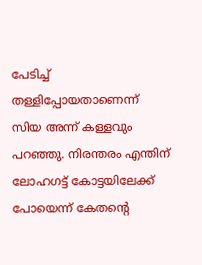പേടിച്ച് തള്ളിപ്പോയതാണെന്ന് സിയ അന്ന് കള്ളവും പറഞ്ഞു. നിരന്തരം എന്തിന് ലോഹഗട്ട് കോട്ടയിലേക്ക് പോയെന്ന് കേതന്റെ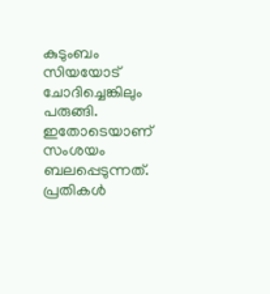കുടുംബം സിയയോട് ചോദിച്ചെങ്കിലും പരുങ്ങി. ഇതോടെയാണ് സംശയം ബലപ്പെടുന്നത്. പ്രതികള്‍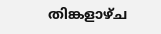തിങ്കളാഴ്ച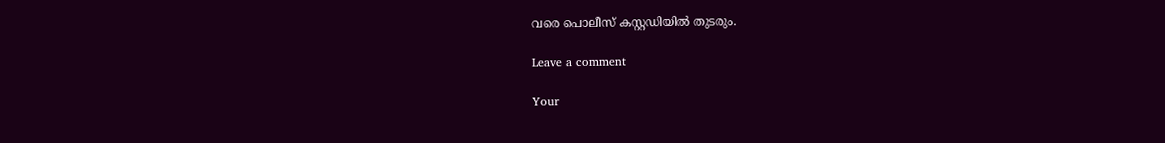വരെ പൊലീസ് കസ്റ്റഡിയില്‍ തുടരും.

Leave a comment

Your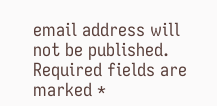email address will not be published. Required fields are marked *